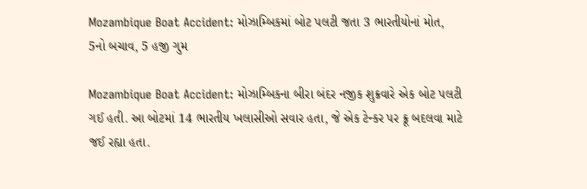Mozambique Boat Accident: મોઝામ્બિકમાં બોટ પલટી જતા 3 ભારતીયોનાં મોત, 5નો બચાવ, 5 હજી ગુમ

Mozambique Boat Accident: મોઝામ્બિકના બીરા બંદર નજીક શુક્રવારે એક બોટ પલટી ગઈ હતી. આ બોટમાં 14 ભારતીય ખલાસીઓ સવાર હતા, જે એક ટેન્કર પર ક્રૂ બદલવા માટે જઈ રહ્યા હતા.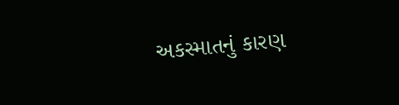અકસ્માતનું કારણ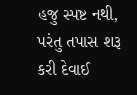હજુ સ્પષ્ટ નથી, પરંતુ તપાસ શરૂ કરી દેવાઈ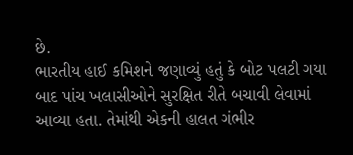છે.
ભારતીય હાઈ કમિશને જણાવ્યું હતું કે બોટ પલટી ગયા બાદ પાંચ ખલાસીઓને સુરક્ષિત રીતે બચાવી લેવામાં આવ્યા હતા. તેમાંથી એકની હાલત ગંભીર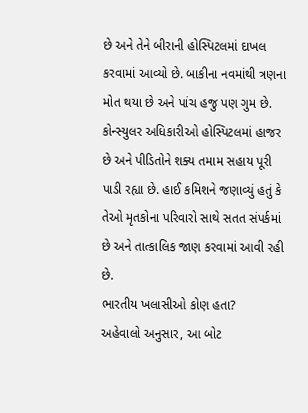છે અને તેને બીરાની હોસ્પિટલમાં દાખલ કરવામાં આવ્યો છે. બાકીના નવમાંથી ત્રણના મોત થયા છે અને પાંચ હજુ પણ ગુમ છે. કોન્સ્યુલર અધિકારીઓ હોસ્પિટલમાં હાજર છે અને પીડિતોને શક્ય તમામ સહાય પૂરી પાડી રહ્યા છે. હાઈ કમિશને જણાવ્યું હતું કે તેઓ મૃતકોના પરિવારો સાથે સતત સંપર્કમાં છે અને તાત્કાલિક જાણ કરવામાં આવી રહી છે.
ભારતીય ખલાસીઓ કોણ હતા?
અહેવાલો અનુસાર, આ બોટ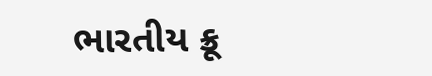ભારતીય ક્રૂ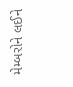મેમ્બરોને લઈને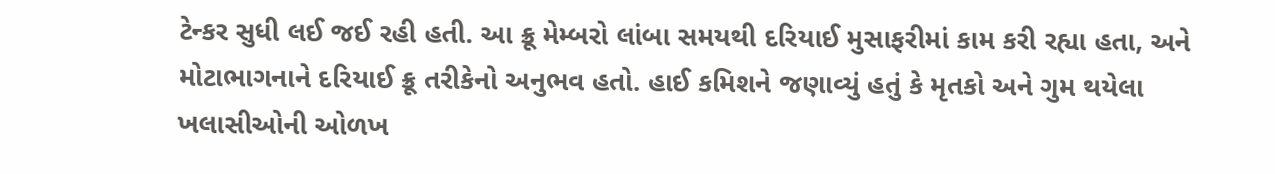ટેન્કર સુધી લઈ જઈ રહી હતી. આ ક્રૂ મેમ્બરો લાંબા સમયથી દરિયાઈ મુસાફરીમાં કામ કરી રહ્યા હતા, અને મોટાભાગનાને દરિયાઈ ક્રૂ તરીકેનો અનુભવ હતો. હાઈ કમિશને જણાવ્યું હતું કે મૃતકો અને ગુમ થયેલા ખલાસીઓની ઓળખ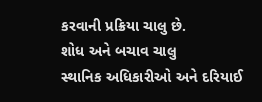કરવાની પ્રક્રિયા ચાલુ છે.
શોધ અને બચાવ ચાલુ
સ્થાનિક અધિકારીઓ અને દરિયાઈ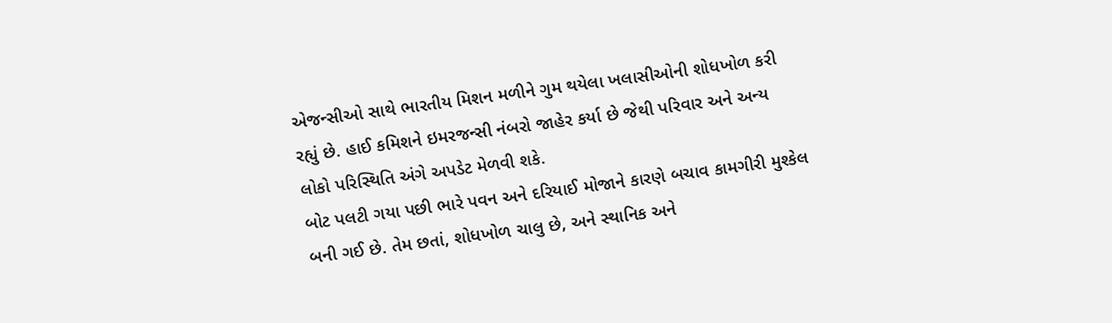એજન્સીઓ સાથે ભારતીય મિશન મળીને ગુમ થયેલા ખલાસીઓની શોધખોળ કરી રહ્યું છે. હાઈ કમિશને ઇમરજન્સી નંબરો જાહેર કર્યા છે જેથી પરિવાર અને અન્ય લોકો પરિસ્થિતિ અંગે અપડેટ મેળવી શકે.
બોટ પલટી ગયા પછી ભારે પવન અને દરિયાઈ મોજાને કારણે બચાવ કામગીરી મુશ્કેલ બની ગઈ છે. તેમ છતાં, શોધખોળ ચાલુ છે, અને સ્થાનિક અને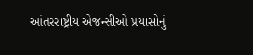આંતરરાષ્ટ્રીય એજન્સીઓ પ્રયાસોનું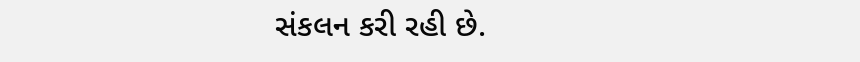સંકલન કરી રહી છે.